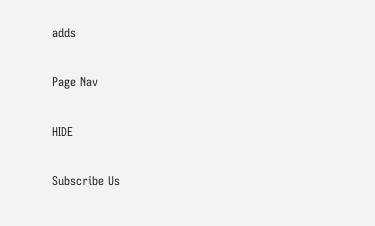adds

Page Nav

HIDE

Subscribe Us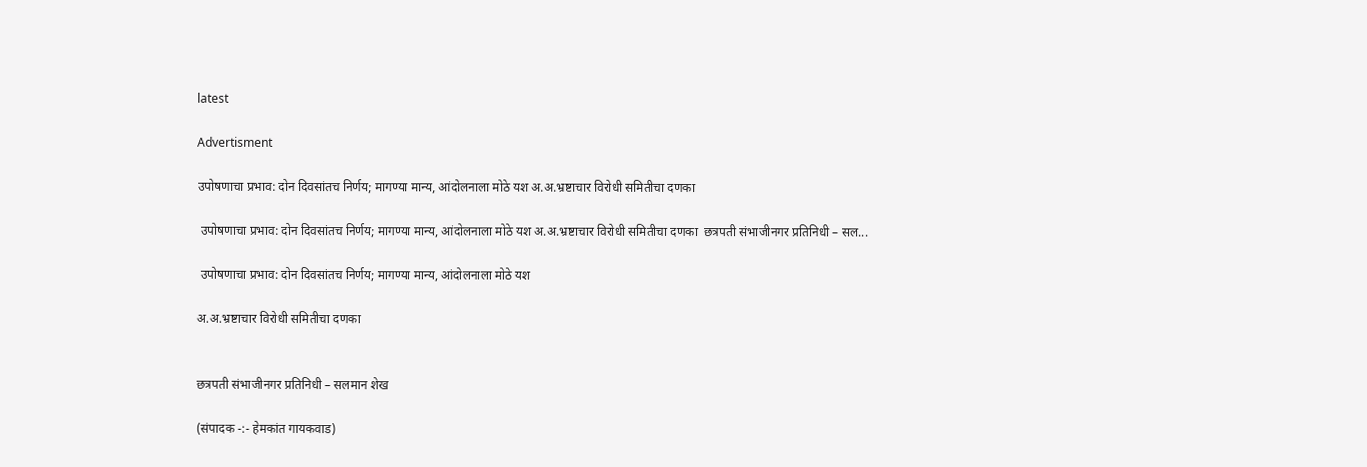latest

Advertisment

उपोषणाचा प्रभाव: दोन दिवसांतच निर्णय; मागण्या मान्य, आंदोलनाला मोठे यश अ.अ.भ्रष्टाचार विरोधी समितीचा दणका

 उपोषणाचा प्रभाव: दोन दिवसांतच निर्णय; मागण्या मान्य, आंदोलनाला मोठे यश अ.अ.भ्रष्टाचार विरोधी समितीचा दणका  छत्रपती संभाजीनगर प्रतिनिधी – सल...

 उपोषणाचा प्रभाव: दोन दिवसांतच निर्णय; मागण्या मान्य, आंदोलनाला मोठे यश

अ.अ.भ्रष्टाचार विरोधी समितीचा दणका


छत्रपती संभाजीनगर प्रतिनिधी – सलमान शेख

(संपादक -:- हेमकांत गायकवाड)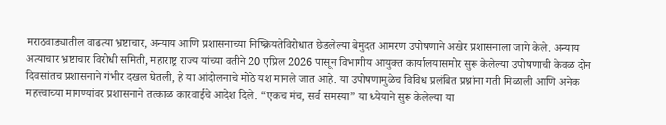मराठवाड्यातील वाढत्या भ्रष्टाचार, अन्याय आणि प्रशासनाच्या निष्क्रियतेविरोधात छेडलेल्या बेमुदत आमरण उपोषणाने अखेर प्रशासनाला जागे केले. अन्याय अत्याचार भ्रष्टाचार विरोधी समिती, महाराष्ट्र राज्य यांच्या वतीने 20 एप्रिल 2026 पासून विभागीय आयुक्त कार्यालयासमोर सुरू केलेल्या उपोषणाची केवळ दोन दिवसांतच प्रशासनाने गंभीर दखल घेतली, हे या आंदोलनाचे मोठे यश मानले जात आहे. या उपोषणामुळेच विविध प्रलंबित प्रश्नांना गती मिळाली आणि अनेक महत्त्वाच्या मागण्यांवर प्रशासनाने तत्काळ कारवाईचे आदेश दिले. “एकच मंच, सर्व समस्या” या ध्येयाने सुरू केलेल्या या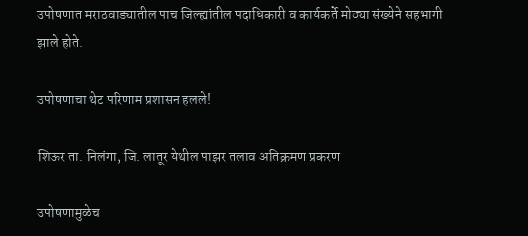उपोषणात मराठवाड्यातील पाच जिल्ह्यांतील पदाधिकारी व कार्यकर्ते मोठ्या संख्येने सहभागी झाले होते.

उपोषणाचा थेट परिणाम प्रशासन हलले!

शिऊर ता. निलंगा, जि. लातूर येथील पाझर तलाव अतिक्रमण प्रकरण

उपोषणामुळेच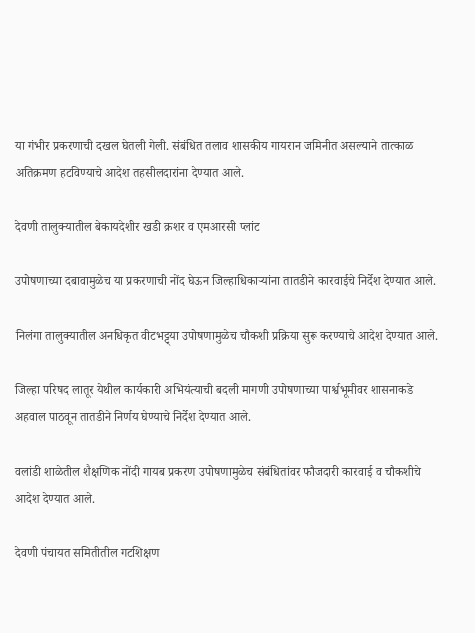या गंभीर प्रकरणाची दखल घेतली गेली. संबंधित तलाव शासकीय गायरान जमिनीत असल्याने तात्काळ अतिक्रमण हटविण्याचे आदेश तहसीलदारांना देण्यात आले.

देवणी तालुक्यातील बेकायदेशीर खडी क्रशर व एमआरसी प्लांट

उपोषणाच्या दबावामुळेच या प्रकरणाची नोंद घेऊन जिल्हाधिकाऱ्यांना तातडीने कारवाईचे निर्देश देण्यात आले.

निलंगा तालुक्यातील अनधिकृत वीटभट्ट्या उपोषणामुळेच चौकशी प्रक्रिया सुरू करण्याचे आदेश देण्यात आले.

जिल्हा परिषद लातूर येथील कार्यकारी अभियंत्याची बदली मागणी उपोषणाच्या पार्श्वभूमीवर शासनाकडे अहवाल पाठवून तातडीने निर्णय घेण्याचे निर्देश देण्यात आले.

वलांडी शाळेतील शैक्षणिक नोंदी गायब प्रकरण उपोषणामुळेच संबंधितांवर फौजदारी कारवाई व चौकशीचे आदेश देण्यात आले.

देवणी पंचायत समितीतील गटशिक्षण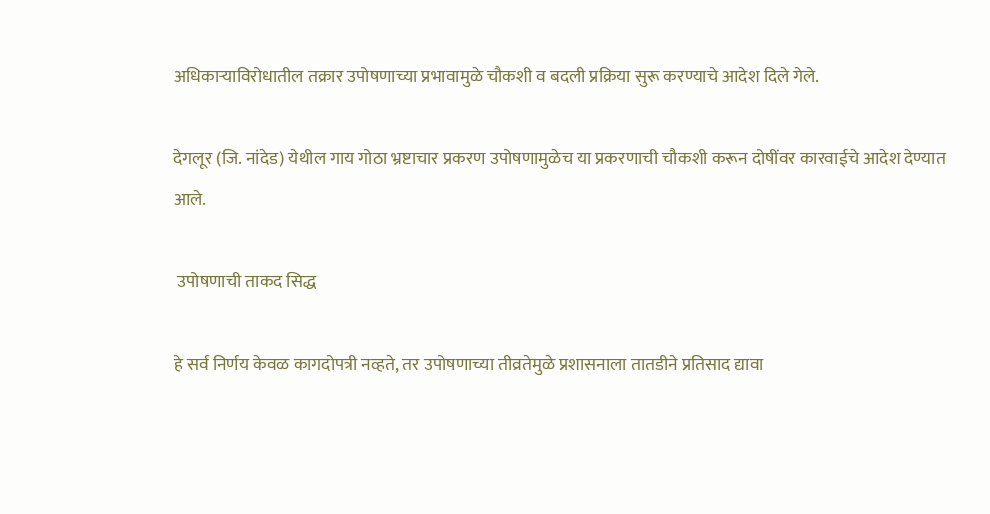अधिकाऱ्याविरोधातील तक्रार उपोषणाच्या प्रभावामुळे चौकशी व बदली प्रक्रिया सुरू करण्याचे आदेश दिले गेले.

देगलूर (जि. नांदेड) येथील गाय गोठा भ्रष्टाचार प्रकरण उपोषणामुळेच या प्रकरणाची चौकशी करून दोषींवर कारवाईचे आदेश देण्यात आले.

 उपोषणाची ताकद सिद्ध

हे सर्व निर्णय केवळ कागदोपत्री नव्हते, तर उपोषणाच्या तीव्रतेमुळे प्रशासनाला तातडीने प्रतिसाद द्यावा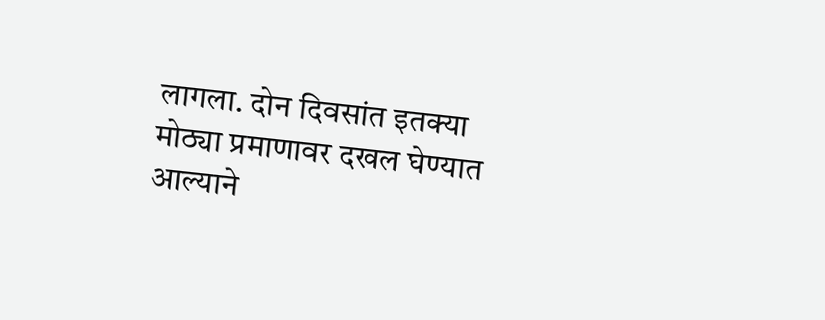लागला. दोन दिवसांत इतक्या मोठ्या प्रमाणावर दखल घेण्यात आल्याने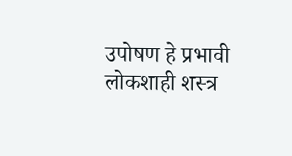उपोषण हे प्रभावी लोकशाही शस्त्र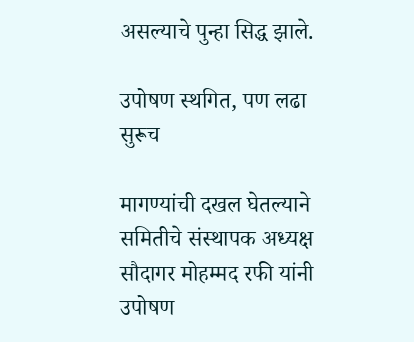असल्याचे पुन्हा सिद्ध झाले.

उपोषण स्थगित, पण लढा सुरूच

मागण्यांची दखल घेतल्याने समितीचे संस्थापक अध्यक्ष सौदागर मोहम्मद रफी यांनी उपोषण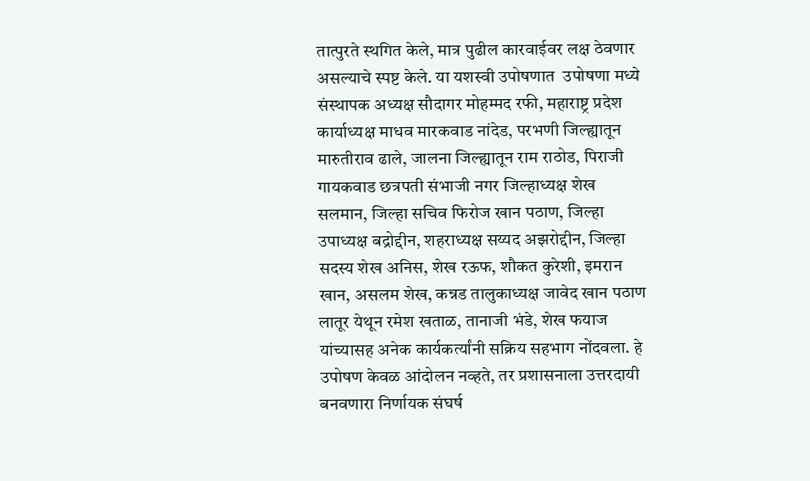तात्पुरते स्थगित केले, मात्र पुढील कारवाईवर लक्ष ठेवणार असल्याचे स्पष्ट केले. या यशस्वी उपोषणात  उपोषणा मध्ये संस्थापक अध्यक्ष सौदागर मोहम्मद रफी, महाराष्ट्र प्रदेश कार्याध्यक्ष माधव मारकवाड नांदेड, परभणी जिल्ह्यातून मारुतीराव ढाले, जालना जिल्ह्यातून राम राठोड, पिराजी गायकवाड छत्रपती संभाजी नगर जिल्हाध्यक्ष शेख सलमान, जिल्हा सचिव फिरोज खान पठाण, जिल्हा उपाध्यक्ष बद्रोद्दीन, शहराध्यक्ष सय्यद अझरोद्दीन, जिल्हा सदस्य शेख अनिस, शेख रऊफ, शौकत कुरेशी, इमरान खान, असलम शेख, कन्नड तालुकाध्यक्ष जावेद खान पठाण लातूर येथून रमेश खताळ, तानाजी भंडे, शेख फयाज यांच्यासह अनेक कार्यकर्त्यांनी सक्रिय सहभाग नोंदवला. हे उपोषण केवळ आंदोलन नव्हते, तर प्रशासनाला उत्तरदायी बनवणारा निर्णायक संघर्ष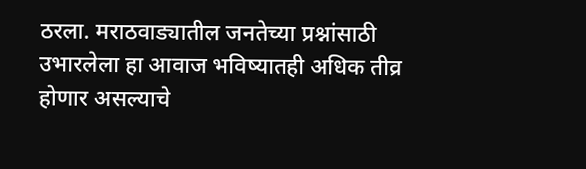ठरला. मराठवाड्यातील जनतेच्या प्रश्नांसाठी उभारलेला हा आवाज भविष्यातही अधिक तीव्र होणार असल्याचे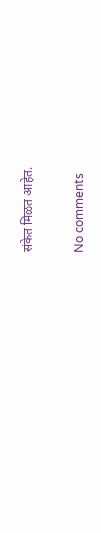संकेत मिळत आहेत.

No comments